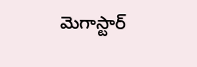మెగాస్టార్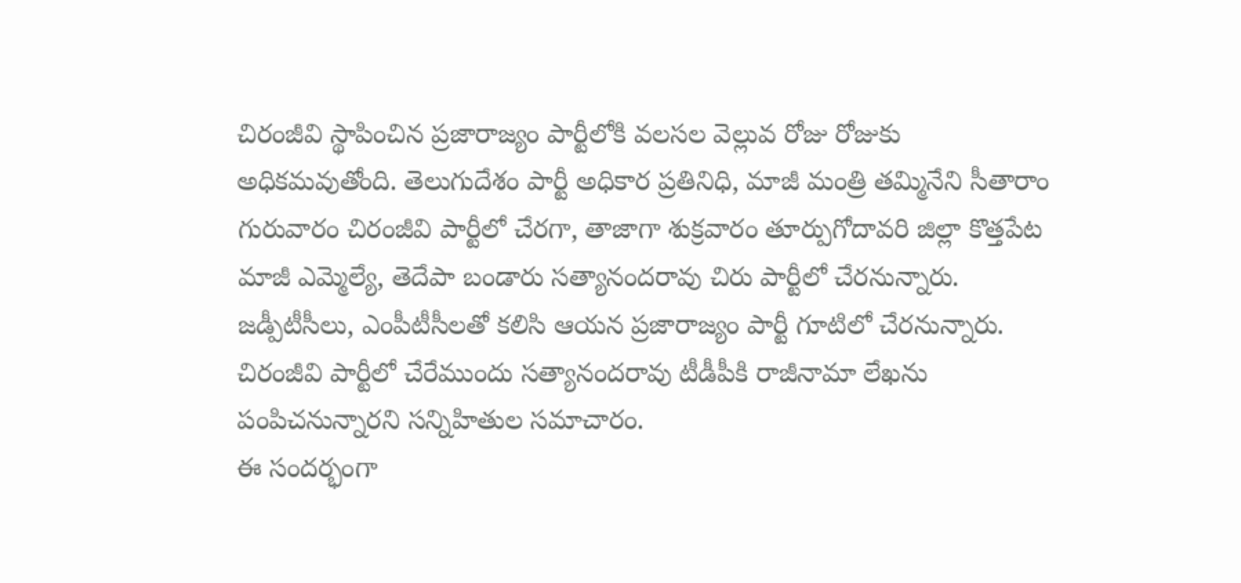చిరంజీవి స్థాపించిన ప్రజారాజ్యం పార్టీలోకి వలసల వెల్లువ రోజు రోజుకు అధికమవుతోంది. తెలుగుదేశం పార్టీ అధికార ప్రతినిధి, మాజీ మంత్రి తమ్మినేని సీతారాం గురువారం చిరంజీవి పార్టీలో చేరగా, తాజాగా శుక్రవారం తూర్పుగోదావరి జిల్లా కొత్తపేట మాజీ ఎమ్మెల్యే, తెదేపా బండారు సత్యానందరావు చిరు పార్టీలో చేరనున్నారు. జడ్పీటీసీలు, ఎంపీటీసీలతో కలిసి ఆయన ప్రజారాజ్యం పార్టీ గూటిలో చేరనున్నారు. చిరంజీవి పార్టీలో చేరేముందు సత్యానందరావు టీడీపీకి రాజీనామా లేఖను పంపిచనున్నారని సన్నిహితుల సమాచారం.
ఈ సందర్భంగా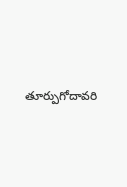తూర్పుగోదావరి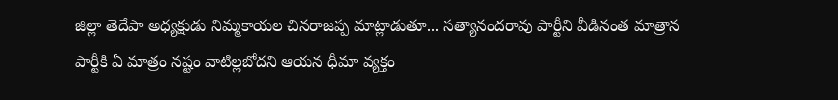జిల్లా తెదేపా అధ్యక్షుడు నిమ్మకాయల చినరాజప్ప మాట్లాడుతూ... సత్యానందరావు పార్టీని వీడినంత మాత్రాన పార్టీకి ఏ మాత్రం నష్టం వాటిల్లబోదని ఆయన ధీమా వ్యక్తం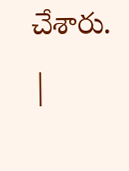చేశారు.
|